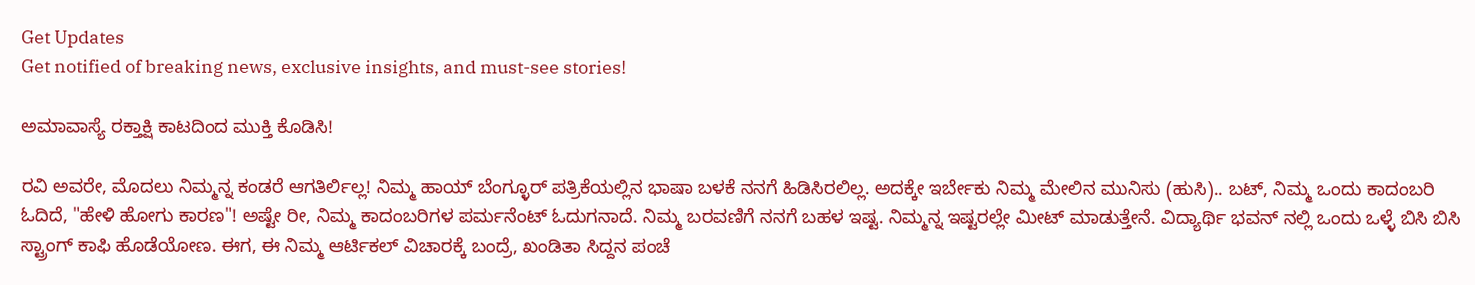Get Updates
Get notified of breaking news, exclusive insights, and must-see stories!

ಅಮಾವಾಸ್ಯೆ ರಕ್ತಾಕ್ಷಿ ಕಾಟದಿಂದ ಮುಕ್ತಿ ಕೊಡಿಸಿ!

ರವಿ ಅವರೇ, ಮೊದಲು ನಿಮ್ಮನ್ನ ಕಂಡರೆ ಆಗತಿರ್ಲಿಲ್ಲ! ನಿಮ್ಮ ಹಾಯ್ ಬೆಂಗ್ಳೂರ್ ಪತ್ರಿಕೆಯಲ್ಲಿನ ಭಾಷಾ ಬಳಕೆ ನನಗೆ ಹಿಡಿಸಿರಲಿಲ್ಲ. ಅದಕ್ಕೇ ಇರ್ಬೇಕು ನಿಮ್ಮ ಮೇಲಿನ ಮುನಿಸು (ಹುಸಿ).. ಬಟ್, ನಿಮ್ಮ ಒಂದು ಕಾದಂಬರಿ ಓದಿದೆ, "ಹೇಳಿ ಹೋಗು ಕಾರಣ"! ಅಷ್ಟೇ ರೀ, ನಿಮ್ಮ ಕಾದಂಬರಿಗಳ ಪರ್ಮನೆಂಟ್ ಓದುಗನಾದೆ. ನಿಮ್ಮ ಬರವಣಿಗೆ ನನಗೆ ಬಹಳ ಇಷ್ಟ. ನಿಮ್ಮನ್ನ ಇಷ್ಟರಲ್ಲೇ ಮೀಟ್ ಮಾಡುತ್ತೇನೆ. ವಿದ್ಯಾರ್ಥಿ ಭವನ್ ನಲ್ಲಿ ಒಂದು ಒಳ್ಳೆ ಬಿಸಿ ಬಿಸಿ ಸ್ಟ್ರಾಂಗ್ ಕಾಫಿ ಹೊಡೆಯೋಣ. ಈಗ, ಈ ನಿಮ್ಮ ಆರ್ಟಿಕಲ್ ವಿಚಾರಕ್ಕೆ ಬಂದ್ರೆ, ಖಂಡಿತಾ ಸಿದ್ದನ ಪಂಚೆ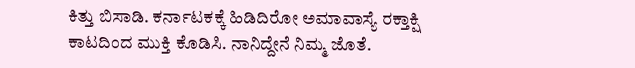ಕಿತ್ತು ಬಿಸಾಡಿ. ಕರ್ನಾಟಕಕ್ಕೆ ಹಿಡಿದಿರೋ ಅಮಾವಾಸ್ಯೆ ರಕ್ತಾಕ್ಷಿ ಕಾಟದಿಂದ ಮುಕ್ತಿ ಕೊಡಿಸಿ. ನಾನಿದ್ದೇನೆ ನಿಮ್ಮ ಜೊತೆ.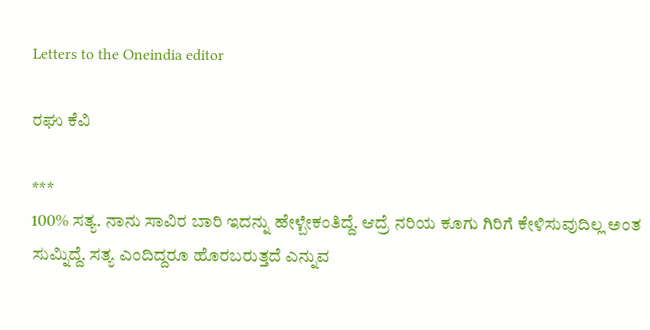Letters to the Oneindia editor

ರಘು ಕೆವಿ

***
100% ಸತ್ಯ. ನಾನು ಸಾವಿರ ಬಾರಿ ಇದನ್ನು ಹೇಳ್ಬೇಕಂತಿದ್ದೆ. ಆದ್ರೆ ನರಿಯ ಕೂಗು ಗಿರಿಗೆ ಕೇಳಿಸುವುದಿಲ್ಲ ಅಂತ ಸುಮ್ನಿದ್ದೆ. ಸತ್ಯ ಎಂದಿದ್ದರೂ ಹೊರಬರುತ್ತದೆ ಎನ್ನುವ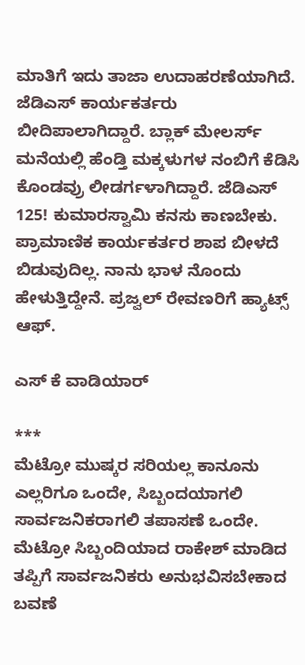ಮಾತಿಗೆ ಇದು ತಾಜಾ ಉದಾಹರಣೆಯಾಗಿದೆ. ಜೆಡಿಎಸ್ ಕಾರ್ಯಕರ್ತರು ಬೀದಿಪಾಲಾಗಿದ್ದಾರೆ. ಬ್ಲಾಕ್ ಮೇಲರ್ಸ್ ಮನೆಯಲ್ಲಿ ಹೆಂಡ್ತಿ ಮಕ್ಕಳುಗಳ ನಂಬಿಗೆ ಕೆಡಿಸಿ ಕೊಂಡವ್ರು ಲೀಡರ್ಗಳಾಗಿದ್ದಾರೆ. ಜೆಡಿಎಸ್ 125! ಕುಮಾರಸ್ವಾಮಿ ಕನಸು ಕಾಣಬೇಕು. ಪ್ರಾಮಾಣಿಕ ಕಾರ್ಯಕರ್ತರ ಶಾಪ ಬೀಳದೆ ಬಿಡುವುದಿಲ್ಲ. ನಾನು ಭಾಳ ನೊಂದು ಹೇಳುತ್ತಿದ್ದೇನೆ. ಪ್ರಜ್ವಲ್ ರೇವಣರಿಗೆ ಹ್ಯಾಟ್ಸ್ ಆಫ್.

ಎಸ್ ಕೆ ವಾಡಿಯಾರ್

***
ಮೆಟ್ರೋ ಮುಷ್ಕರ ಸರಿಯಲ್ಲ ಕಾನೂನು ಎಲ್ಲರಿಗೂ ಒಂದೇ, ಸಿಬ್ಬಂದಯಾಗಲಿ ಸಾರ್ವಜನಿಕರಾಗಲಿ ತಪಾಸಣೆ ಒಂದೇ. ಮೆಟ್ರೋ ಸಿಬ್ಬಂದಿಯಾದ ರಾಕೇಶ್ ಮಾಡಿದ ತಪ್ಪಿಗೆ ಸಾರ್ವಜನಿಕರು ಅನುಭವಿಸಬೇಕಾದ ಬವಣೆ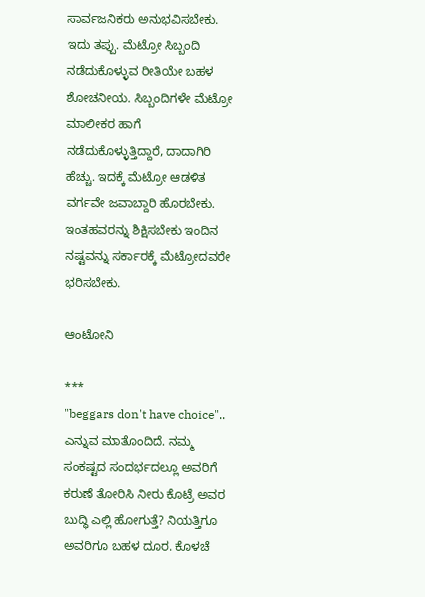ಸಾರ್ವಜನಿಕರು ಅನುಭವಿಸಬೇಕು. ಇದು ತಪ್ಪು. ಮೆಟ್ರೋ ಸಿಬ್ಬಂದಿ ನಡೆದುಕೊಳ್ಳುವ ರೀತಿಯೇ ಬಹಳ ಶೋಚನೀಯ. ಸಿಬ್ಬಂದಿಗಳೇ ಮೆಟ್ರೋ ಮಾಲೀಕರ ಹಾಗೆ ನಡೆದುಕೊಳ್ಳುತ್ತಿದ್ದಾರೆ, ದಾದಾಗಿರಿ ಹೆಚ್ಚು. ಇದಕ್ಕೆ ಮೆಟ್ರೋ ಆಡಳಿತ ವರ್ಗವೇ ಜವಾಬ್ದಾರಿ ಹೊರಬೇಕು. ಇಂತಹವರನ್ನು ಶಿಕ್ಷಿಸಬೇಕು ಇಂದಿನ ನಷ್ಟವನ್ನು ಸರ್ಕಾರಕ್ಕೆ ಮೆಟ್ರೋದವರೇ ಭರಿಸಬೇಕು.

ಆಂಟೋನಿ

***
"beggars don't have choice".. ಎನ್ನುವ ಮಾತೊಂದಿದೆ. ನಮ್ಮ ಸಂಕಷ್ಟದ ಸಂದರ್ಭದಲ್ಲೂ ಅವರಿಗೆ ಕರುಣೆ ತೋರಿಸಿ ನೀರು ಕೊಟ್ರೆ ಅವರ ಬುದ್ಧಿ ಎಲ್ಲಿ ಹೋಗುತ್ತೆ? ನಿಯತ್ತಿಗೂ ಅವರಿಗೂ ಬಹಳ ದೂರ. ಕೊಳಚೆ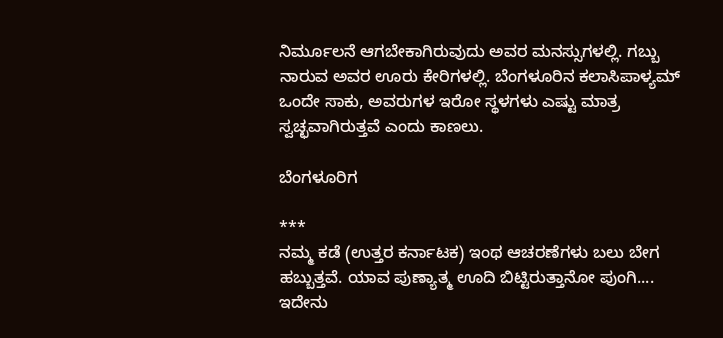ನಿರ್ಮೂಲನೆ ಆಗಬೇಕಾಗಿರುವುದು ಅವರ ಮನಸ್ಸುಗಳಲ್ಲಿ. ಗಬ್ಬು ನಾರುವ ಅವರ ಊರು ಕೇರಿಗಳಲ್ಲಿ. ಬೆಂಗಳೂರಿನ ಕಲಾಸಿಪಾಳ್ಯಮ್ ಒಂದೇ ಸಾಕು, ಅವರುಗಳ ಇರೋ ಸ್ಥಳಗಳು ಎಷ್ಟು ಮಾತ್ರ ಸ್ವಚ್ಛವಾಗಿರುತ್ತವೆ ಎಂದು ಕಾಣಲು.

ಬೆಂಗಳೂರಿಗ

***
ನಮ್ಮ ಕಡೆ (ಉತ್ತರ ಕರ್ನಾಟಕ) ಇಂಥ ಆಚರಣೆಗಳು ಬಲು ಬೇಗ ಹಬ್ಬುತ್ತವೆ. ಯಾವ ಪುಣ್ಯಾತ್ಮ ಊದಿ ಬಿಟ್ಟಿರುತ್ತಾನೋ ಪುಂಗಿ.... ಇದೇನು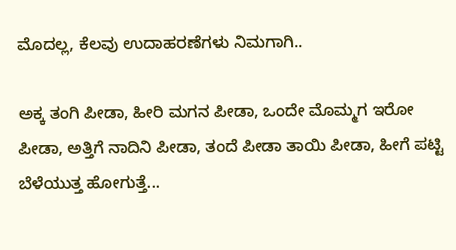ಮೊದಲ್ಲ, ಕೆಲವು ಉದಾಹರಣೆಗಳು ನಿಮಗಾಗಿ..

ಅಕ್ಕ ತಂಗಿ ಪೀಡಾ, ಹೀರಿ ಮಗನ ಪೀಡಾ, ಒಂದೇ ಮೊಮ್ಮಗ ಇರೋ ಪೀಡಾ, ಅತ್ತಿಗೆ ನಾದಿನಿ ಪೀಡಾ, ತಂದೆ ಪೀಡಾ ತಾಯಿ ಪೀಡಾ, ಹೀಗೆ ಪಟ್ಟಿ ಬೆಳೆಯುತ್ತ ಹೋಗುತ್ತೆ...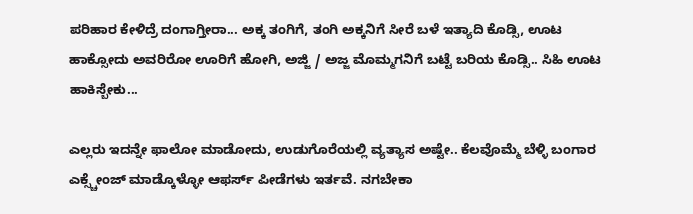ಪರಿಹಾರ ಕೇಳಿದ್ರೆ ದಂಗಾಗ್ತೀರಾ... ಅಕ್ಕ ತಂಗಿಗೆ, ತಂಗಿ ಅಕ್ಕನಿಗೆ ಸೀರೆ ಬಳೆ ಇತ್ಯಾದಿ ಕೊಡ್ಸಿ, ಊಟ ಹಾಕ್ಸೋದು ಅವರಿರೋ ಊರಿಗೆ ಹೋಗಿ, ಅಜ್ಜಿ / ಅಜ್ಜ ಮೊಮ್ಮಗನಿಗೆ ಬಟ್ಟೆ ಬರಿಯ ಕೊಡ್ಸಿ.. ಸಿಹಿ ಊಟ ಹಾಕಿಸ್ಬೇಕು...

ಎಲ್ಲರು ಇದನ್ನೇ ಫಾಲೋ ಮಾಡೋದು, ಉಡುಗೊರೆಯಲ್ಲಿ ವ್ಯತ್ಯಾಸ ಅಷ್ಟೇ.. ಕೆಲವೊಮ್ಮೆ ಬೆಳ್ಳಿ ಬಂಗಾರ ಎಕ್ಸ್ಚೇಂಜ್ ಮಾಡ್ಕೊಳ್ಳೋ ಆಫರ್ಸ್ ಪೀಡೆಗಳು ಇರ್ತವೆ. ನಗಬೇಕಾ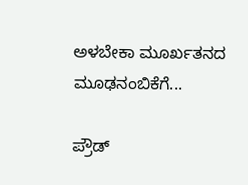ಅಳಬೇಕಾ ಮೂರ್ಖತನದ ಮೂಢನಂಬಿಕೆಗೆ...

ಪ್ರೌಡ್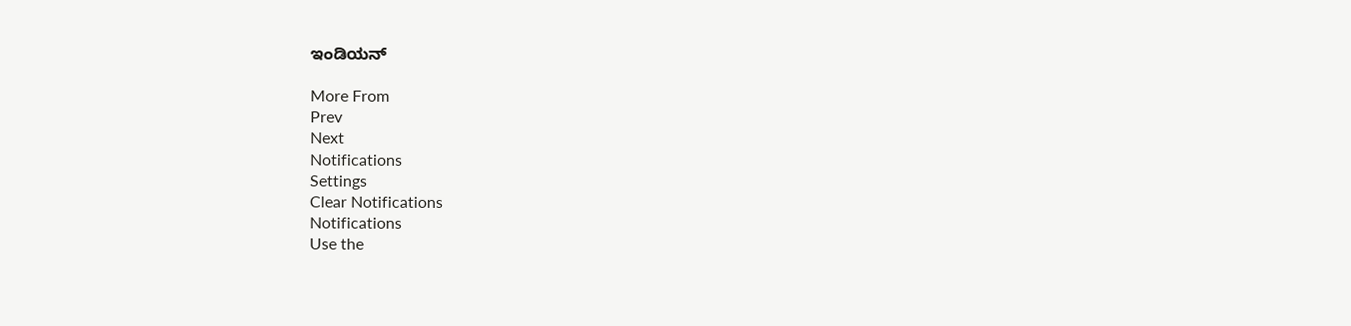ಇಂಡಿಯನ್

More From
Prev
Next
Notifications
Settings
Clear Notifications
Notifications
Use the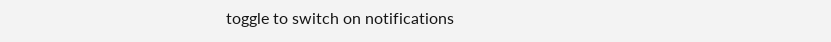toggle to switch on notifications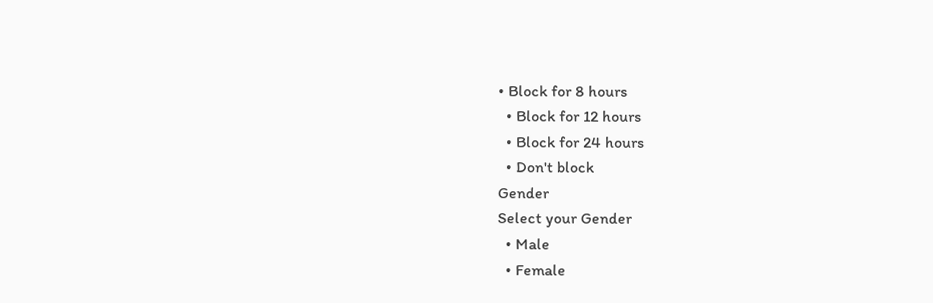• Block for 8 hours
  • Block for 12 hours
  • Block for 24 hours
  • Don't block
Gender
Select your Gender
  • Male
  • Female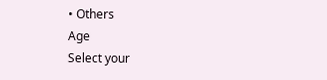• Others
Age
Select your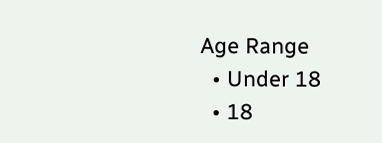Age Range
  • Under 18
  • 18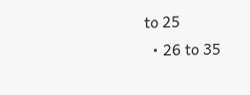to 25
  • 26 to 35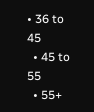• 36 to 45
  • 45 to 55
  • 55+